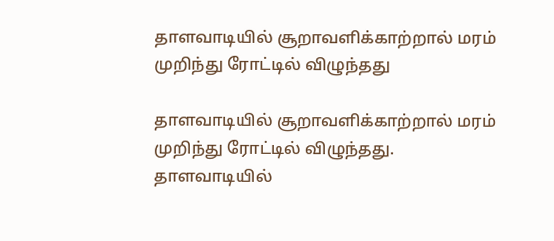தாளவாடியில் சூறாவளிக்காற்றால் மரம் முறிந்து ரோட்டில் விழுந்தது

தாளவாடியில் சூறாவளிக்காற்றால் மரம் முறிந்து ரோட்டில் விழுந்தது.
தாளவாடியில்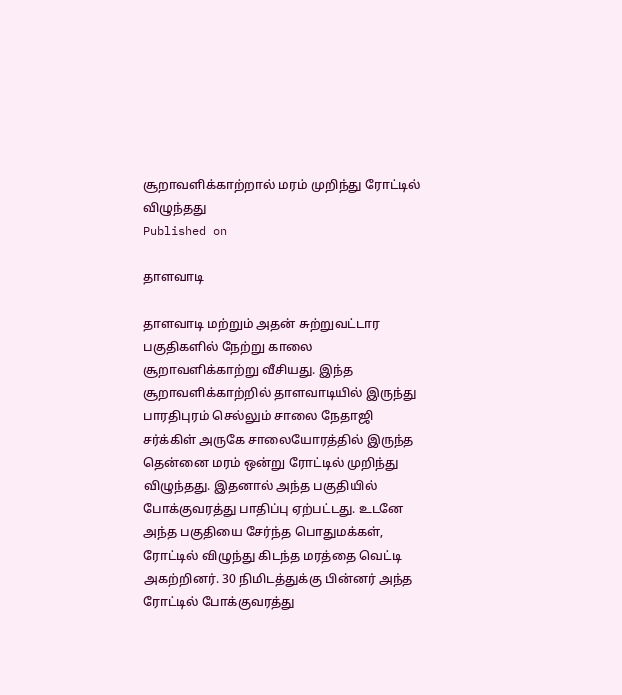சூறாவளிக்காற்றால் மரம் முறிந்து ரோட்டில் விழுந்தது
Published on

தாளவாடி

தாளவாடி மற்றும் அதன் சுற்றுவட்டார பகுதிகளில் நேற்று காலை சூறாவளிக்காற்று வீசியது. இந்த சூறாவளிக்காற்றில் தாளவாடியில் இருந்து பாரதிபுரம் செல்லும் சாலை நேதாஜி சர்க்கிள் அருகே சாலையோரத்தில் இருந்த தென்னை மரம் ஒன்று ரோட்டில் முறிந்து விழுந்தது. இதனால் அந்த பகுதியில் போக்குவரத்து பாதிப்பு ஏற்பட்டது. உடனே அந்த பகுதியை சேர்ந்த பொதுமக்கள், ரோட்டில் விழுந்து கிடந்த மரத்தை வெட்டி அகற்றினர். 30 நிமிடத்துக்கு பின்னர் அந்த ரோட்டில் போக்குவரத்து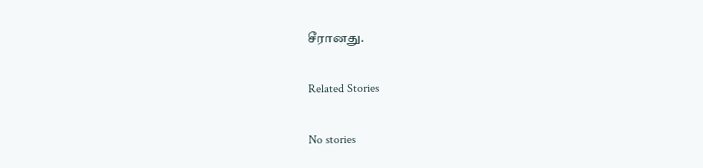சீரானது.

Related Stories

No stories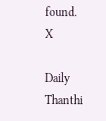found.
X

Daily Thanthi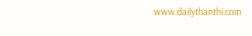www.dailythanthi.com